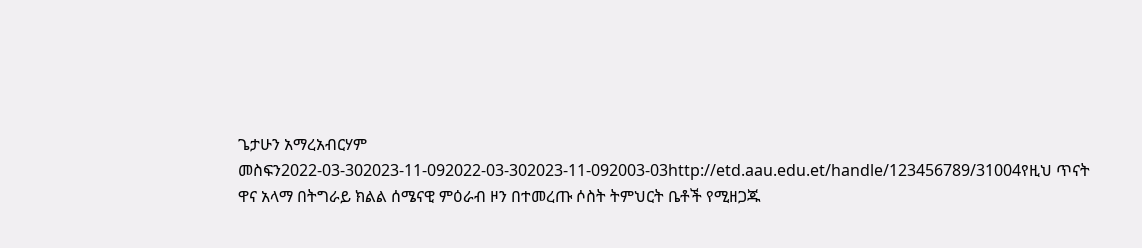ጌታሁን አማረአብርሃም መስፍን2022-03-302023-11-092022-03-302023-11-092003-03http://etd.aau.edu.et/handle/123456789/31004የዚህ ጥናት ዋና አላማ በትግራይ ክልል ሰሜናዊ ምዕራብ ዞን በተመረጡ ሶስት ትምህርት ቤቶች የሚዘጋጁ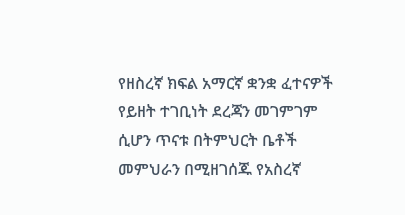የዘስረኛ ክፍል አማርኛ ቋንቋ ፈተናዎች የይዘት ተገቢነት ደረጃን መገምገም ሲሆን ጥናቱ በትምህርት ቤቶች መምህራን በሚዘገሰጁ የአስረኛ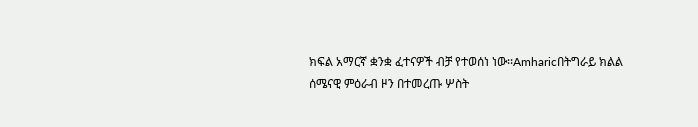ክፍል አማርኛ ቋንቋ ፈተናዎች ብቻ የተወሰነ ነው፡፡Amharicበትግራይ ክልል ሰሜናዊ ምዕራብ ዞን በተመረጡ ሦስት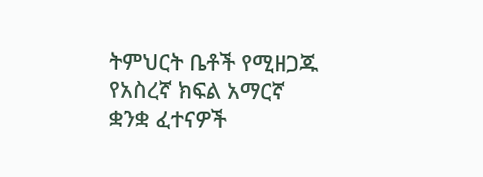ትምህርት ቤቶች የሚዘጋጁ የአስረኛ ክፍል አማርኛ ቋንቋ ፈተናዎች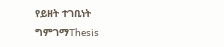የይዘት ተገቢነት ግምገማThesis